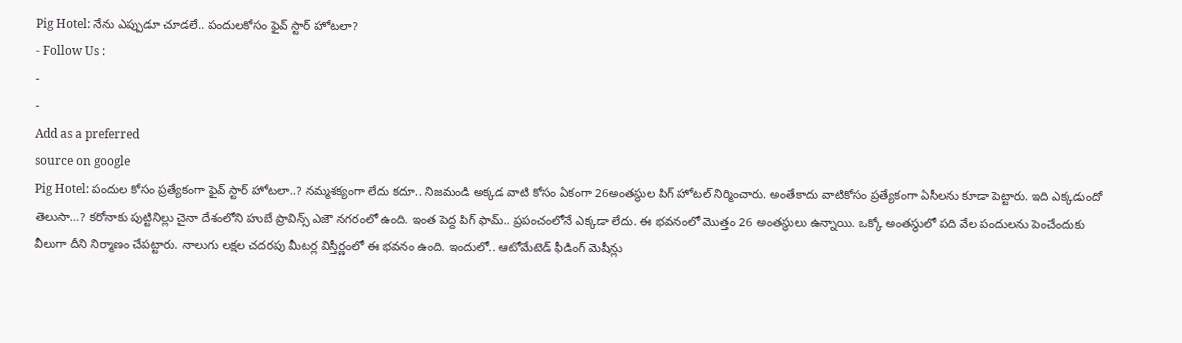Pig Hotel: నేను ఎప్పుడూ చూడలే.. పందులకోసం ఫైవ్ స్టార్ హోటలా?
- Follow Us :
-
-
Add as a preferred
source on google
Pig Hotel: పందుల కోసం ప్రత్యేకంగా ఫైవ్ స్టార్ హోటలా..? నమ్మశక్యంగా లేదు కదూ.. నిజమండి అక్కడ వాటి కోసం ఏకంగా 26అంతస్థుల పిగ్ హోటల్ నిర్మించారు. అంతేకాదు వాటికోసం ప్రత్యేకంగా ఏసీలను కూడా పెట్టారు. ఇది ఎక్కడుందో తెలుసా…? కరోనాకు పుట్టినిల్లు చైనా దేశంలోని హుబే ప్రావిన్స్ ఎజౌ నగరంలో ఉంది. ఇంత పెద్ద పిగ్ ఫామ్.. ప్రపంచంలోనే ఎక్కడా లేదు. ఈ భవనంలో మొత్తం 26 అంతస్థులు ఉన్నాయి. ఒక్కో అంతస్థులో పది వేల పందులను పెంచేందుకు వీలుగా దీని నిర్మాణం చేపట్టారు. నాలుగు లక్షల చదరపు మీటర్ల విస్తీర్ణంలో ఈ భవనం ఉంది. ఇందులో.. ఆటోమేటెడ్ ఫీడింగ్ మెషీన్లు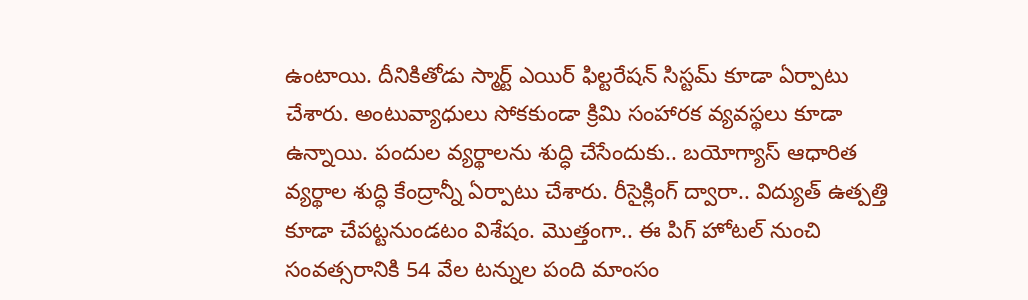ఉంటాయి. దీనికితోడు స్మార్ట్ ఎయిర్ ఫిల్టరేషన్ సిస్టమ్ కూడా ఏర్పాటు చేశారు. అంటువ్యాధులు సోకకుండా క్రిమి సంహారక వ్యవస్థలు కూడా ఉన్నాయి. పందుల వ్యర్థాలను శుద్ధి చేసేందుకు.. బయోగ్యాస్ ఆధారిత వ్యర్థాల శుద్ధి కేంద్రాన్నీ ఏర్పాటు చేశారు. రీసైక్లింగ్ ద్వారా.. విద్యుత్ ఉత్పత్తి కూడా చేపట్టనుండటం విశేషం. మొత్తంగా.. ఈ పిగ్ హోటల్ నుంచి సంవత్సరానికి 54 వేల టన్నుల పంది మాంసం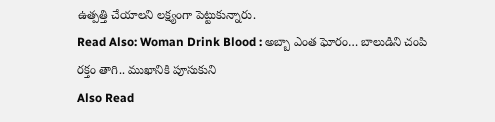ఉత్పత్తి చేయాలని లక్ష్యంగా పెట్టుకున్నారు.
Read Also: Woman Drink Blood : అబ్బా ఎంత ఘోరం… బాలుడిని చంపి రక్తం తాగి.. ముఖానికి పూసుకుని
Also Read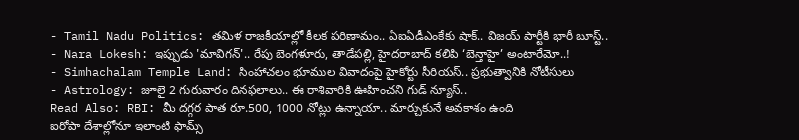- Tamil Nadu Politics: తమిళ రాజకీయాల్లో కీలక పరిణామం.. ఏఐఏడీఎంకేకు షాక్.. విజయ్ పార్టీకి భారీ బూస్ట్..
- Nara Lokesh: ఇప్పుడు 'మావిగన్'.. రేపు బెంగళూరు, తాడేపల్లి, హైదరాబాద్ కలిపి ‘బెన్తాహై’ అంటారేమో..!
- Simhachalam Temple Land: సింహాచలం భూముల వివాదంపై హైకోర్టు సీరియస్.. ప్రభుత్వానికి నోటీసులు
- Astrology: జూలై 2 గురువారం దినఫలాలు.. ఈ రాశివారికి ఊహించని గుడ్ న్యూస్..
Read Also: RBI: మీ దగ్గర పాత రూ.500, 1000 నోట్లు ఉన్నాయా.. మార్చుకునే అవకాశం ఉంది
ఐరోపా దేశాల్లోనూ ఇలాంటి ఫామ్స్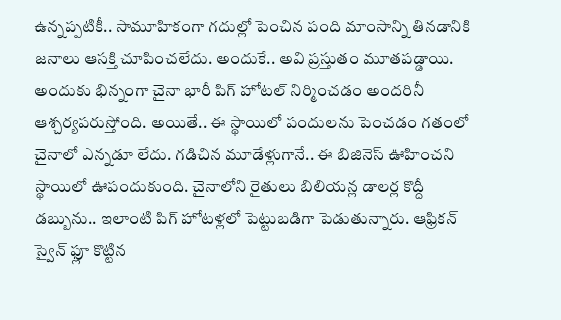ఉన్నప్పటికీ.. సామూహికంగా గదుల్లో పెంచిన పంది మాంసాన్ని తినడానికి జనాలు ఆసక్తి చూపించలేదు. అందుకే.. అవి ప్రస్తుతం మూతపడ్డాయి. అందుకు భిన్నంగా చైనా భారీ పిగ్ హోటల్ నిర్మించడం అందరినీ ఆశ్చర్యపరుస్తోంది. అయితే.. ఈ స్థాయిలో పందులను పెంచడం గతంలో చైనాలో ఎన్నడూ లేదు. గడిచిన మూడేళ్లుగానే.. ఈ బిజినెస్ ఊహించని స్థాయిలో ఊపందుకుంది. చైనాలోని రైతులు బిలియన్ల డాలర్ల కొద్దీ డబ్బును.. ఇలాంటి పిగ్ హోటళ్లలో పెట్టుబడిగా పెడుతున్నారు. ఆఫ్రికన్ స్వైన్ ఫ్లూ కొట్టిన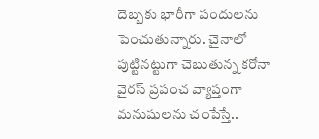దెబ్బకు భారీగా పందులను పెంచుతున్నారు. చైనాలో పుట్టినట్టుగా చెబుతున్న కరోనా వైరస్ ప్రపంచ వ్యాప్తంగా మనుషులను చంపేస్తే..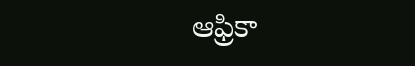ఆఫ్రికా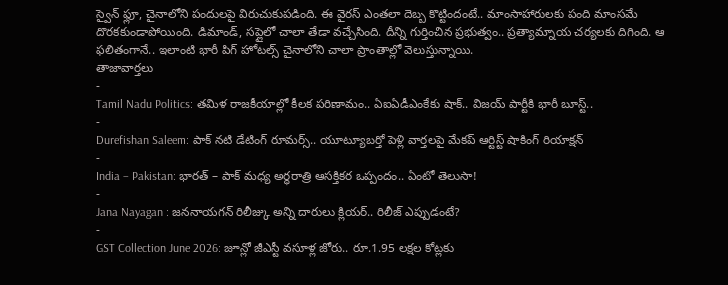స్వైన్ ఫ్లూ, చైనాలోని పందులపై విరుచుకుపడింది. ఈ వైరస్ ఎంతలా దెబ్బ కొట్టిందంటే.. మాంసాహారులకు పంది మాంసమే దొరకకుండాపోయింది. డిమాండ్, సప్లైలో చాలా తేడా వచ్చేసింది. దీన్ని గుర్తించిన ప్రభుత్వం.. ప్రత్యామ్నాయ చర్యలకు దిగింది. ఆ ఫలితంగానే.. ఇలాంటి భారీ పిగ్ హోటల్స్ చైనాలోని చాలా ప్రాంతాల్లో వెలుస్తున్నాయి.
తాజావార్తలు
-
Tamil Nadu Politics: తమిళ రాజకీయాల్లో కీలక పరిణామం.. ఏఐఏడీఎంకేకు షాక్.. విజయ్ పార్టీకి భారీ బూస్ట్..
-
Durefishan Saleem: పాక్ నటి డేటింగ్ రూమర్స్.. యూట్యూబర్తో పెళ్లి వార్తలపై మేకప్ ఆర్టిస్ట్ షాకింగ్ రియాక్షన్
-
India – Pakistan: భారత్ – పాక్ మధ్య అర్ధరాత్రి ఆసక్తికర ఒప్పందం.. ఏంటో తెలుసా!
-
Jana Nayagan : జననాయగన్ రిలీజ్కు అన్ని దారులు క్లియర్.. రిలీజ్ ఎప్పుడంటే?
-
GST Collection June 2026: జూన్లో జీఎస్టీ వసూళ్ల జోరు.. రూ.1.95 లక్షల కోట్లకు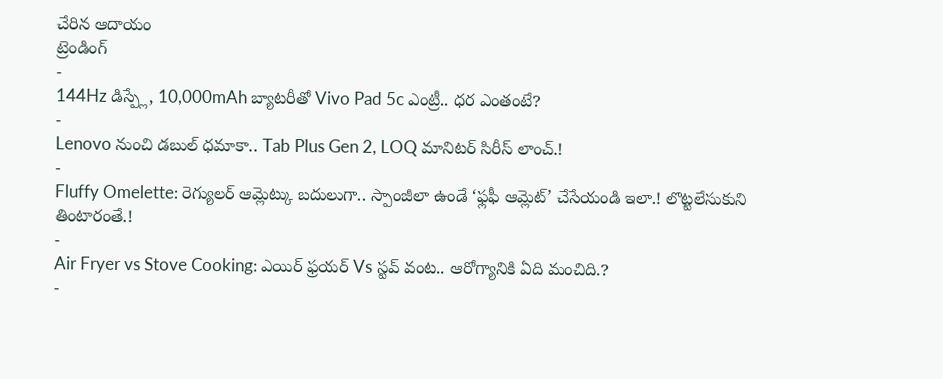చేరిన ఆదాయం
ట్రెండింగ్
-
144Hz డిస్ప్లే, 10,000mAh బ్యాటరీతో Vivo Pad 5c ఎంట్రీ.. ధర ఎంతంటే?
-
Lenovo నుంచి డబుల్ ధమాకా.. Tab Plus Gen 2, LOQ మానిటర్ సిరీస్ లాంచ్.!
-
Fluffy Omelette: రెగ్యులర్ ఆమ్లెట్కు బదులుగా.. స్పాంజీలా ఉండే ‘ఫ్లఫీ ఆమ్లెట్’ చేసేయండి ఇలా.! లొట్టలేసుకుని తింటారంతే.!
-
Air Fryer vs Stove Cooking: ఎయిర్ ఫ్రయర్ Vs స్టవ్ వంట.. ఆరోగ్యానికి ఏది మంచిది.?
-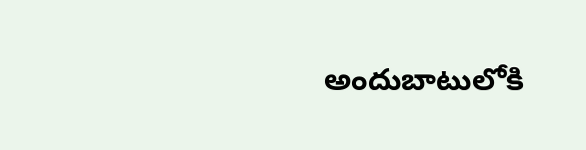అందుబాటులోకి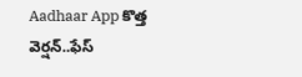Aadhaar App కొత్త వెర్షన్..ఫేస్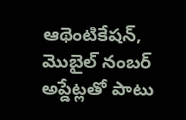ఆథెంటికేషన్, మొబైల్ నంబర్ అప్డేట్లతో పాటు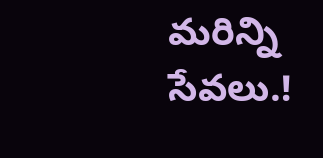మరిన్ని సేవలు.!